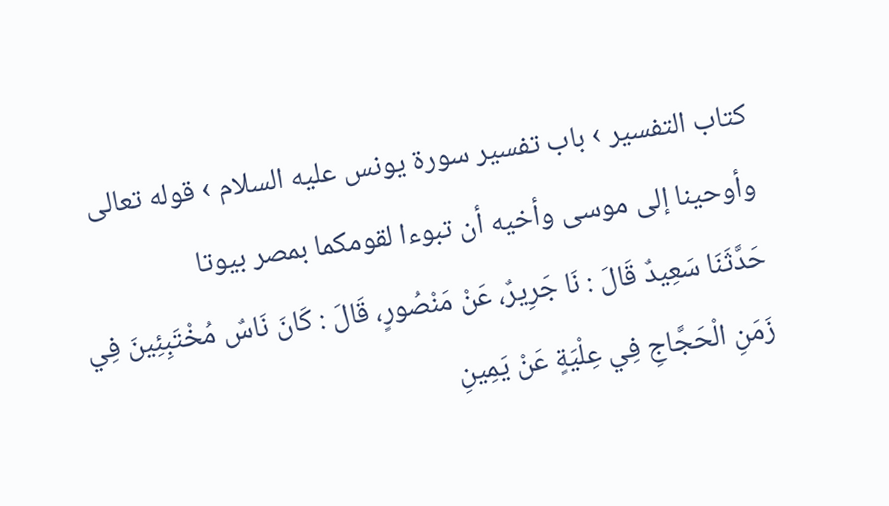كتاب التفسير › باب تفسير سورة يونس عليه السلام › قوله تعالى وأوحينا إلى موسى وأخيه أن تبوءا لقومكما بمصر بيوتا
حَدَّثَنَا سَعِيدٌ قَالَ : نَا جَرِيرٌ، عَنْ مَنْصُورٍ، قَالَ : كَانَ نَاسٌ مُخْتَبِئِينَ فِي زَمَنِ الْحَجَّاجِ فِي عِلْيَةٍ عَنْ يَمِينِ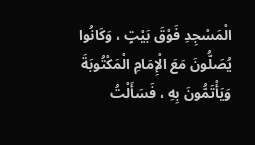الْمَسْجِدِ فَوْقَ بَيْتٍ ، وَكَانُوا يُصَلُّونَ مَعَ الْإِمَامِ الْمَكْتُوبَةَ وَيَأْتَمُّونَ بِهِ ، فَسَأَلْتُ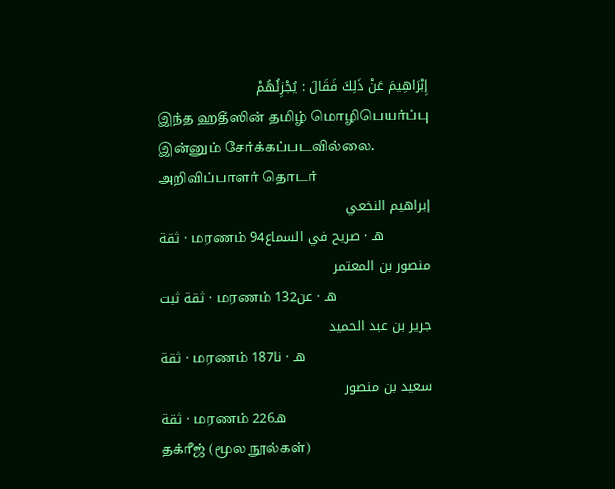إِبْرَاهِيمَ عَنْ ذَلِكَ فَقَالَ : يُجْزِئُهُمْ
இந்த ஹதீஸின் தமிழ் மொழிபெயர்ப்பு இன்னும் சேர்க்கப்படவில்லை.
அறிவிப்பாளர் தொடர்
إبراهيم النخعي
ثقة · மரணம் 94هـ · صريح في السماع
منصور بن المعتمر
ثقة ثبت · மரணம் 132هـ · عن
جرير بن عبد الحميد
ثقة · மரணம் 187هـ · نا
سعيد بن منصور
ثقة · மரணம் 226هـ
தக்ரீஜ் (மூல நூல்கள்)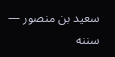سعيد بن منصور — سننه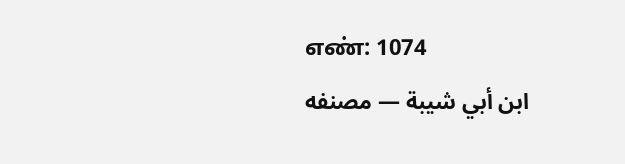எண்: 1074
ابن أبي شيبة — مصنفه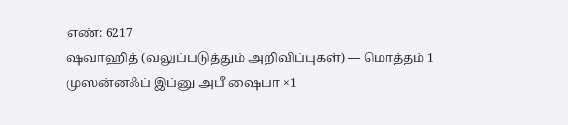எண்: 6217
ஷவாஹித் (வலுப்படுத்தும் அறிவிப்புகள்) — மொத்தம் 1
முஸன்னஃப் இப்னு அபீ ஷைபா ×1